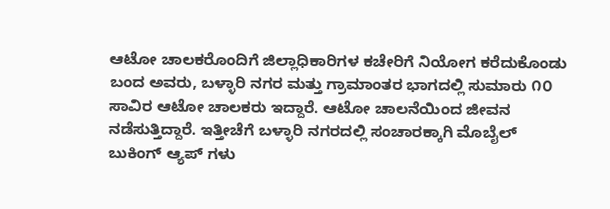ಆಟೋ ಚಾಲಕರೊಂದಿಗೆ ಜಿಲ್ಲಾಧಿಕಾರಿಗಳ ಕಚೇರಿಗೆ ನಿಯೋಗ ಕರೆದುಕೊಂಡು ಬಂದ ಅವರು, ಬಳ್ಳಾರಿ ನಗರ ಮತ್ತು ಗ್ರಾಮಾಂತರ ಭಾಗದಲ್ಲಿ ಸುಮಾರು ೧೦ ಸಾವಿರ ಆಟೋ ಚಾಲಕರು ಇದ್ದಾರೆ. ಆಟೋ ಚಾಲನೆಯಿಂದ ಜೀವನ ನಡೆಸುತ್ತಿದ್ದಾರೆ. ಇತ್ತೀಚೆಗೆ ಬಳ್ಳಾರಿ ನಗರದಲ್ಲಿ ಸಂಚಾರಕ್ಕಾಗಿ ಮೊಬೈಲ್ ಬುಕಿಂಗ್ ಆ್ಯಪ್ ಗಳು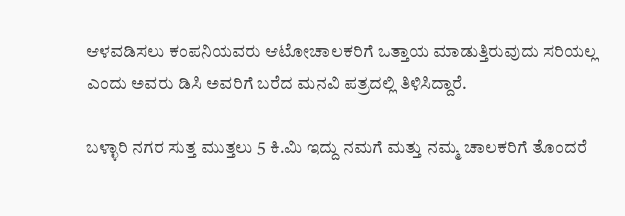ಆಳವಡಿಸಲು ಕಂಪನಿಯವರು ಆಟೋಚಾಲಕರಿಗೆ ಒತ್ತಾಯ ಮಾಡುತ್ತಿರುವುದು ಸರಿಯಲ್ಲ ಎಂದು ಅವರು ಡಿಸಿ ಅವರಿಗೆ ಬರೆದ ಮನವಿ ಪತ್ರದಲ್ಲಿ ತಿಳಿಸಿದ್ದಾರೆ.

ಬಳ್ಳಾರಿ ನಗರ ಸುತ್ತ ಮುತ್ತಲು 5 ಕಿ.ಮಿ ಇದ್ದು ನಮಗೆ ಮತ್ತು ನಮ್ಮ ಚಾಲಕರಿಗೆ ತೊಂದರೆ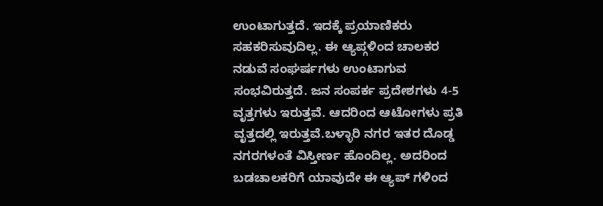ಉಂಟಾಗುತ್ತದೆ. ಇದಕ್ಕೆ ಪ್ರಯಾಣಿಕರು ಸಹಕರಿಸುವುದಿಲ್ಲ. ಈ ಆ್ಯಪ್ಗಳಿಂದ ಚಾಲಕರ ನಡುವೆ ಸಂಘರ್ಷಗಳು ಉಂಟಾಗುವ ಸಂಭವಿರುತ್ತದೆ. ಜನ ಸಂಪರ್ಕ ಪ್ರದೇಶಗಳು 4-5 ವೃತ್ತಗಳು ಇರುತ್ತವೆ. ಆದರಿಂದ ಆಟೋಗಳು ಪ್ರತಿ ವೃತ್ತದಲ್ಲಿ ಇರುತ್ತವೆ.ಬಳ್ಳಾರಿ ನಗರ ಇತರ ದೊಡ್ಡ ನಗರಗಳಂತೆ ವಿಸ್ತೀರ್ಣ ಹೊಂದಿಲ್ಲ. ಅದರಿಂದ ಬಡಚಾಲಕರಿಗೆ ಯಾವುದೇ ಈ ಆ್ಯಪ್ ಗಳಿಂದ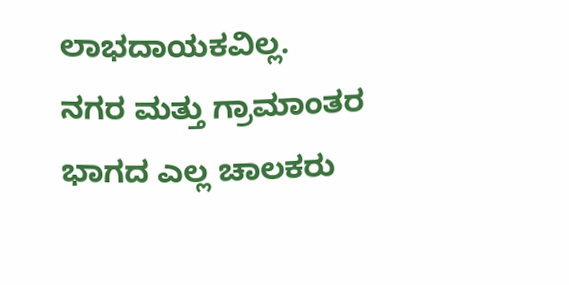ಲಾಭದಾಯಕವಿಲ್ಲ.
ನಗರ ಮತ್ತು ಗ್ರಾಮಾಂತರ ಭಾಗದ ಎಲ್ಲ ಚಾಲಕರು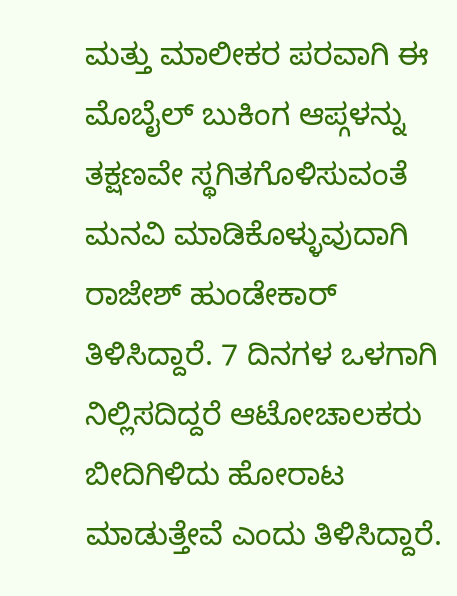ಮತ್ತು ಮಾಲೀಕರ ಪರವಾಗಿ ಈ ಮೊಬೈಲ್ ಬುಕಿಂಗ ಆಪ್ಗಳನ್ನು ತಕ್ಷಣವೇ ಸ್ಥಗಿತಗೊಳಿಸುವಂತೆ ಮನವಿ ಮಾಡಿಕೊಳ್ಳುವುದಾಗಿ ರಾಜೇಶ್ ಹುಂಡೇಕಾರ್ ತಿಳಿಸಿದ್ದಾರೆ. 7 ದಿನಗಳ ಒಳಗಾಗಿ ನಿಲ್ಲಿಸದಿದ್ದರೆ ಆಟೋಚಾಲಕರು ಬೀದಿಗಿಳಿದು ಹೋರಾಟ ಮಾಡುತ್ತೇವೆ ಎಂದು ತಿಳಿಸಿದ್ದಾರೆ.